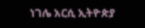ነገሌ አርሲ ኢትዮጵያ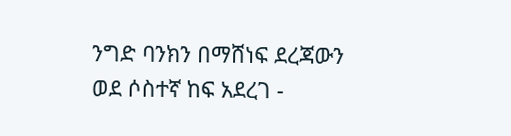ንግድ ባንክን በማሸነፍ ደረጃውን ወደ ሶስተኛ ከፍ አደረገ -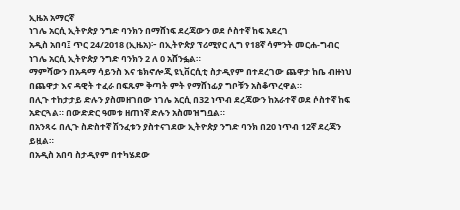ኢዜአ አማርኛ
ነገሌ አርሲ ኢትዮጵያ ንግድ ባንክን በማሸነፍ ደረጃውን ወደ ሶስተኛ ከፍ አደረገ
አዲስ አበባ፤ ጥር 24/2018 (ኢዜአ)፦ በኢትዮጵያ ፕሪሚየር ሊግ የ18ኛ ሳምንት መርሐ-ግብር ነገሌ አርሲ ኢትዮጵያ ንግድ ባንክን 2 ለ 0 አሸንፏል።
ማምሻውን በአዳማ ሳይንስ እና ቴክኖሎጂ ዩኒቨርሲቲ ስታዲየም በተደረገው ጨዋታ ከቤ ብዙነህ በጨዋታ እና ዳዊት ተፈራ በፍጹም ቅጣት ምት የማሸነፊያ ግቦቹን አስቆጥረዋል።
በሊጉ ተከታታይ ድሉን ያስመዘገበው ነገሌ አርሲ በ32 ነጥብ ደረጃውን ከአራተኛ ወደ ሶስተኛ ከፍ አድርጓል። በውድድር ዓመቱ ዘጠነኛ ድሉን አስመዝግቧል።
በአንጻሩ በሊጉ ስድስተኛ ሽንፈቱን ያስተናገደው ኢትዮጵያ ንግድ ባንክ በ20 ነጥብ 12ኛ ደረጃን ይዟል።
በአዲስ አበባ ስታዲየም በተካሄደው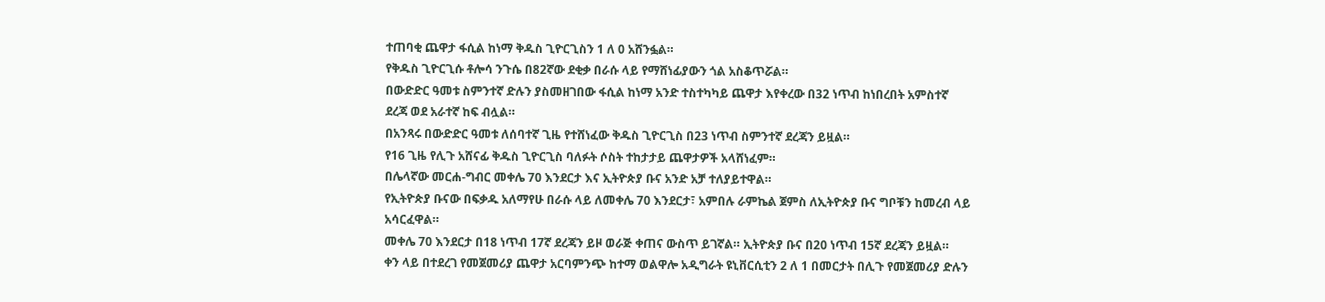ተጠባቂ ጨዋታ ፋሲል ከነማ ቅዱስ ጊዮርጊስን 1 ለ 0 አሸንፏል።
የቅዱስ ጊዮርጊሱ ቶሎሳ ንጉሴ በ82ኛው ደቂቃ በራሱ ላይ የማሸነፊያውን ጎል አስቆጥሯል።
በውድድር ዓመቱ ስምንተኛ ድሉን ያስመዘገበው ፋሲል ከነማ አንድ ተስተካካይ ጨዋታ እየቀረው በ32 ነጥብ ከነበረበት አምስተኛ ደረጃ ወደ አራተኛ ከፍ ብሏል።
በአንጻሩ በውድድር ዓመቱ ለሰባተኛ ጊዜ የተሸነፈው ቅዱስ ጊዮርጊስ በ23 ነጥብ ስምንተኛ ደረጃን ይዟል።
የ16 ጊዜ የሊጉ አሸናፊ ቅዱስ ጊዮርጊስ ባለፉት ሶስት ተከታታይ ጨዋታዎች አላሸነፈም።
በሌላኛው መርሐ-ግብር መቀሌ 70 እንደርታ እና ኢትዮጵያ ቡና አንድ አቻ ተለያይተዋል።
የኢትዮጵያ ቡናው በፍቃዱ አለማየሁ በራሱ ላይ ለመቀሌ 70 እንደርታ፣ አምበሉ ራምኬል ጀምስ ለኢትዮጵያ ቡና ግቦቹን ከመረብ ላይ አሳርፈዋል።
መቀሌ 70 እንደርታ በ18 ነጥብ 17ኛ ደረጃን ይዞ ወራጅ ቀጠና ውስጥ ይገኛል። ኢትዮጵያ ቡና በ20 ነጥብ 15ኛ ደረጃን ይዟል።
ቀን ላይ በተደረገ የመጀመሪያ ጨዋታ አርባምንጭ ከተማ ወልዋሎ አዲግራት ዩኒቨርሲቲን 2 ለ 1 በመርታት በሊጉ የመጀመሪያ ድሉን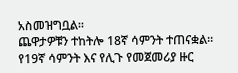አስመዝግቧል።
ጨዋታዎቹን ተከትሎ 18ኛ ሳምንት ተጠናቋል።
የ19ኛ ሳምንት እና የሊጉ የመጀመሪያ ዙር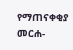የማጠናቀቂያ መርሐ-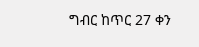ግብር ከጥር 27 ቀን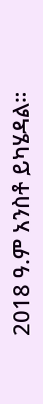2018 ዓ.ም አንስቶ ይካሄዳል።